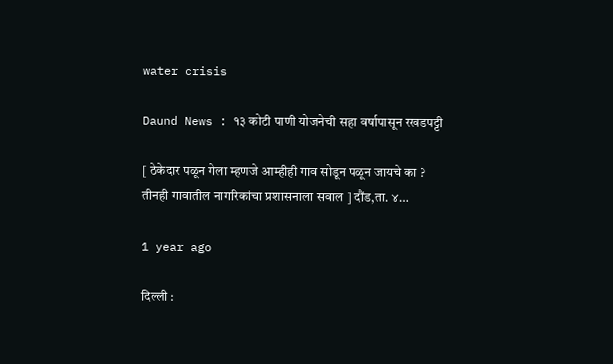water crisis

Daund News : १३ कोटी पाणी योजनेची सहा वर्षापासून रखडपट्टी

[ ठेकेदार पळून गेला म्हणजे आम्हीही गाव सोडून पळून जायचे का ? तीनही गावातील नागरिकांचा प्रशासनाला सवाल ] दौंड,ता. ४…

1 year ago

दिल्ली :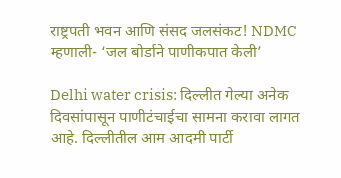राष्ट्रपती भवन आणि संसद जलसंकट! NDMC म्हणाली- ‘जल बोर्डाने पाणीकपात केली’

Delhi water crisis: दिल्लीत गेल्या अनेक दिवसांपासून पाणीटंचाईचा सामना करावा लागत आहे. दिल्लीतील आम आदमी पार्टी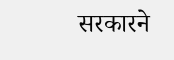सरकारने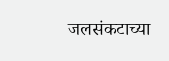जलसंकटाच्या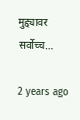मुद्द्यावर सर्वोच्च…

2 years ago